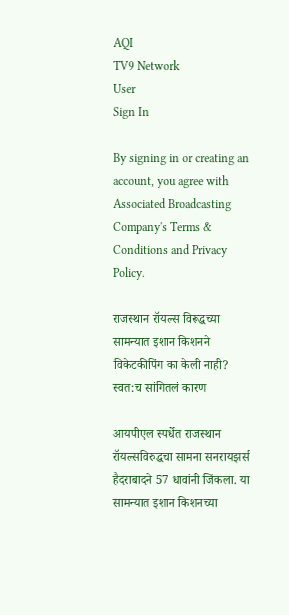AQI
TV9 Network
User
Sign In

By signing in or creating an account, you agree with Associated Broadcasting Company's Terms & Conditions and Privacy Policy.

राजस्थान रॉयल्स विरूद्धच्या सामन्यात इशान किशनने विकेटकीपिंग का केली नाही? स्वत:च सांगितलं कारण

आयपीएल स्पर्धेत राजस्थान रॉयल्सविरुद्धचा सामना सनरायझर्स हैदराबादने 57 धावांनी जिंकला. या सामन्यात इशान किशनच्या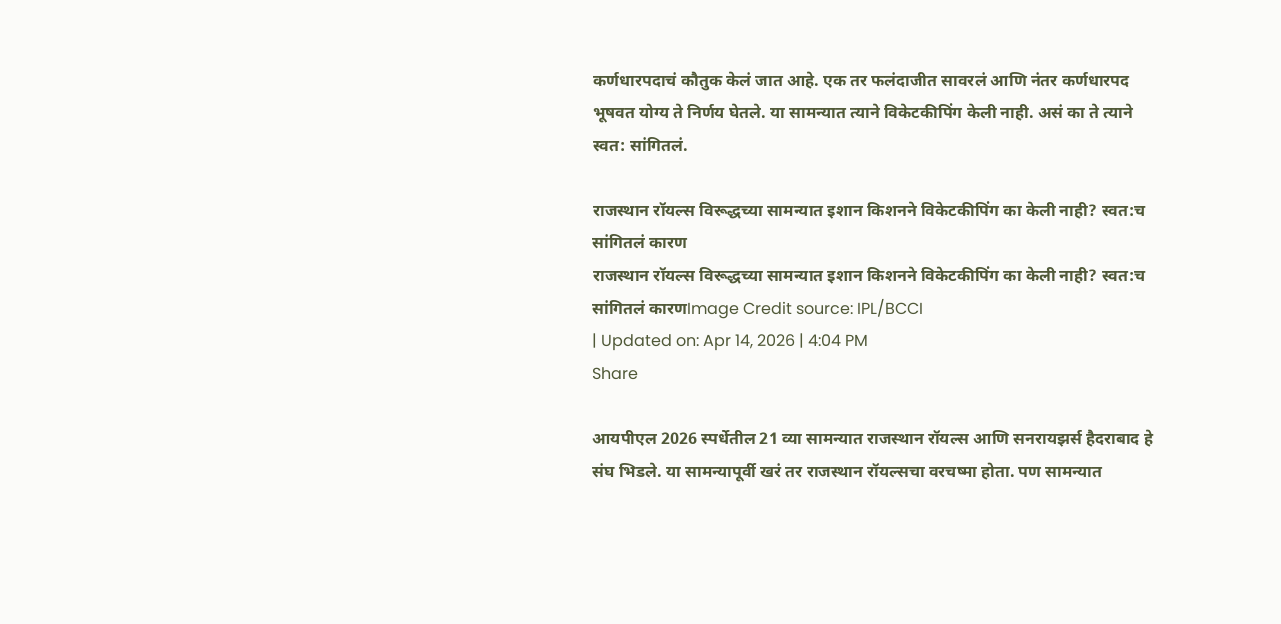कर्णधारपदाचं कौतुक केलं जात आहे. एक तर फलंदाजीत सावरलं आणि नंतर कर्णधारपद भूषवत योग्य ते निर्णय घेतले. या सामन्यात त्याने विकेटकीपिंग केली नाही. असं का ते त्याने स्वत: सांगितलं.

राजस्थान रॉयल्स विरूद्धच्या सामन्यात इशान किशनने विकेटकीपिंग का केली नाही? स्वत:च सांगितलं कारण
राजस्थान रॉयल्स विरूद्धच्या सामन्यात इशान किशनने विकेटकीपिंग का केली नाही? स्वत:च सांगितलं कारणImage Credit source: IPL/BCCI
| Updated on: Apr 14, 2026 | 4:04 PM
Share

आयपीएल 2026 स्पर्धेतील 21 व्या सामन्यात राजस्थान रॉयल्स आणि सनरायझर्स हैदराबाद हे संघ भिडले. या सामन्यापूर्वी खरं तर राजस्थान रॉयल्सचा वरचष्मा होता. पण सामन्यात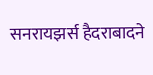सनरायझर्स हैदराबादने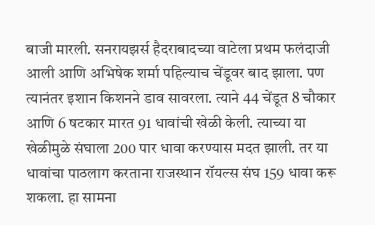बाजी मारली. सनरायझर्स हैदराबादच्या वाटेला प्रथम फलंदाजी आली आणि अभिषेक शर्मा पहिल्याच चेंडूवर बाद झाला. पण त्यानंतर इशान किशनने डाव सावरला. त्याने 44 चेंडूत 8 चौकार आणि 6 षटकार मारत 91 धावांची खेळी केली. त्याच्या या खेळीमुळे संघाला 200 पार धावा करण्यास मदत झाली. तर या धावांचा पाठलाग करताना राजस्थान रॉयल्स संघ 159 धावा करू शकला. हा सामना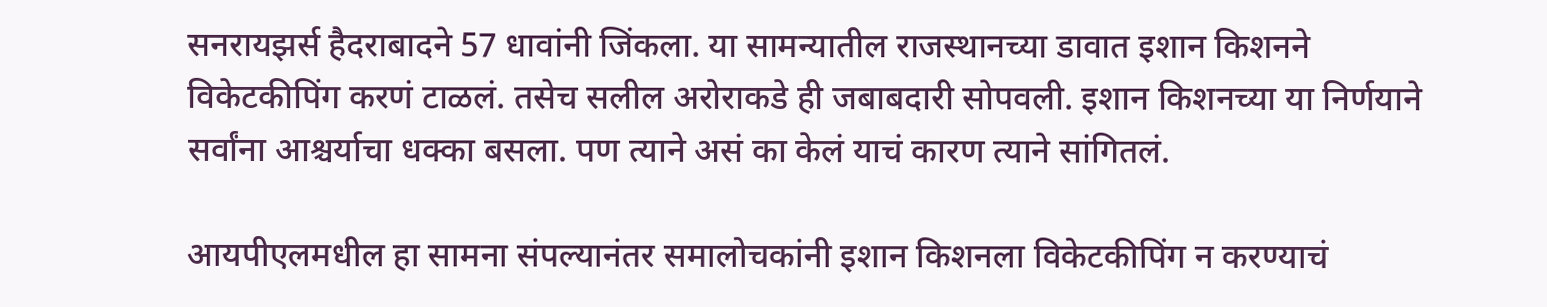सनरायझर्स हैदराबादने 57 धावांनी जिंकला. या सामन्यातील राजस्थानच्या डावात इशान किशनने विकेटकीपिंग करणं टाळलं. तसेच सलील अरोराकडे ही जबाबदारी सोपवली. इशान किशनच्या या निर्णयाने सर्वांना आश्चर्याचा धक्का बसला. पण त्याने असं का केलं याचं कारण त्याने सांगितलं.

आयपीएलमधील हा सामना संपल्यानंतर समालोचकांनी इशान किशनला विकेटकीपिंग न करण्याचं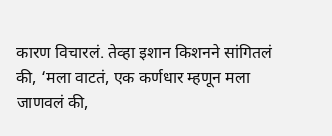कारण विचारलं. तेव्हा इशान किशनने सांगितलं की, ‘मला वाटतं, एक कर्णधार म्हणून मला जाणवलं की,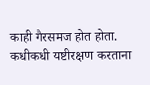काही गैरसमज होत होता. कधीकधी यष्टीरक्षण करताना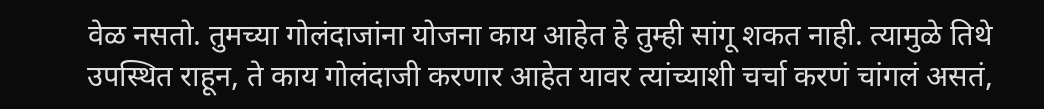वेळ नसतो. तुमच्या गोलंदाजांना योजना काय आहेत हे तुम्ही सांगू शकत नाही. त्यामुळे तिथे उपस्थित राहून, ते काय गोलंदाजी करणार आहेत यावर त्यांच्याशी चर्चा करणं चांगलं असतं,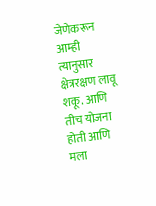जेणेकरून आम्ही त्यानुसार क्षेत्ररक्षण लावू शकू. आणि तीच योजना होती आणि मला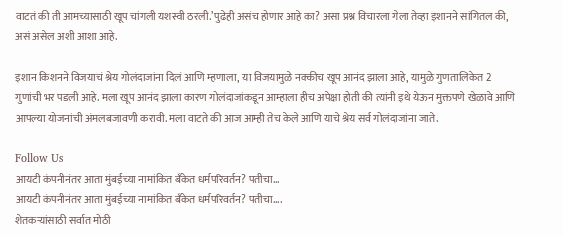वाटतं की ती आमच्यासाठी खूप चांगली यशस्वी ठरली.’पुढेही असंच होणार आहे का? असा प्रश्न विचारला गेला तेव्हा इशानने सांगितल की, असं असेल अशी आशा आहे.

इशान किशनने विजयाचं श्रेय गोलंदाजांना दिलं आणि म्हणाला, या विजयामुळे नक्कीच खूप आनंद झाला आहे, यामुळे गुणतालिकेत 2 गुणांची भर पडली आहे. मला खूप आनंद झाला कारण गोलंदाजांकडून आम्हाला हीच अपेक्षा होती की त्यांनी इथे येऊन मुक्तपणे खेळावे आणि आपल्या योजनांची अंमलबजावणी करावी. मला वाटते की आज आम्ही तेच केले आणि याचे श्रेय सर्व गोलंदाजांना जाते.

Follow Us
आयटी कंपनीनंतर आता मुंबईच्या नामांकित बँकेत धर्मपरिवर्तन? पतीचा...
आयटी कंपनीनंतर आता मुंबईच्या नामांकित बँकेत धर्मपरिवर्तन? पतीचा....
शेतकऱ्यांसाठी सर्वात मोठी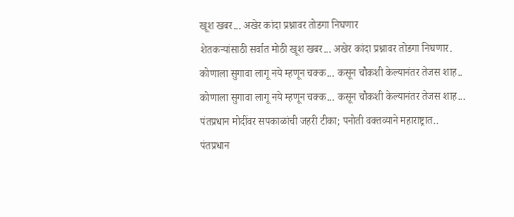खूश खबर... अखेर कांदा प्रश्नावर तोडगा निघणार
शेतकऱ्यांसाठी सर्वात मोठी खूश खबर... अखेर कांदा प्रश्नावर तोडगा निघणार.
कोणाला सुगावा लागू नये म्हणून चक्क... कसून चौकशी केल्यानंतर तेजस शाह..
कोणाला सुगावा लागू नये म्हणून चक्क... कसून चौकशी केल्यानंतर तेजस शाह...
पंतप्रधान मोदींवर सपकाळांची जहरी टीका; पनोती वक्तव्याने महाराष्ट्रात..
पंतप्रधान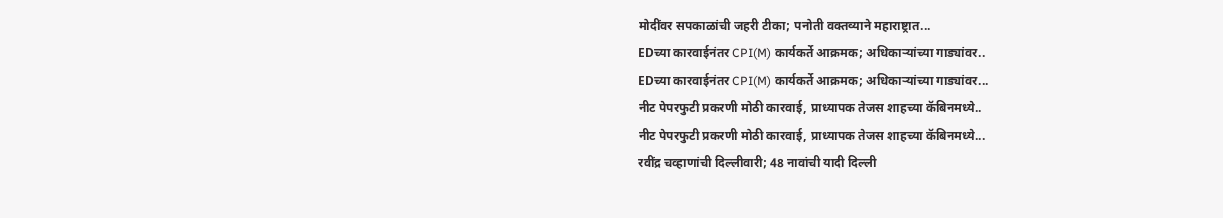मोदींवर सपकाळांची जहरी टीका; पनोती वक्तव्याने महाराष्ट्रात...
EDच्या कारवाईनंतर CPI(M) कार्यकर्ते आक्रमक; अधिकाऱ्यांच्या गाड्यांवर..
EDच्या कारवाईनंतर CPI(M) कार्यकर्ते आक्रमक; अधिकाऱ्यांच्या गाड्यांवर...
नीट पेपरफुटी प्रकरणी मोठी कारवाई, प्राध्यापक तेजस शाहच्या कॅबिनमध्ये..
नीट पेपरफुटी प्रकरणी मोठी कारवाई, प्राध्यापक तेजस शाहच्या कॅबिनमध्ये...
रवींद्र चव्हाणांची दिल्लीवारी; 48 नावांची यादी दिल्ली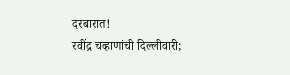दरबारात!
रवींद्र चव्हाणांची दिल्लीवारी;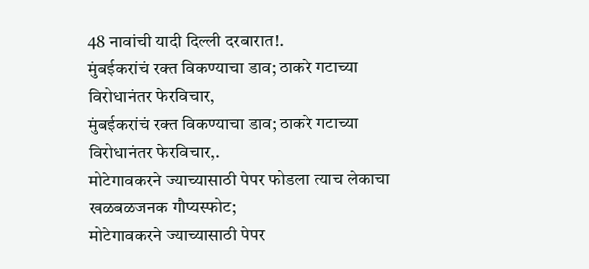48 नावांची यादी दिल्ली दरबारात!.
मुंबईकरांचं रक्त विकण्याचा डाव; ठाकरे गटाच्या विरोधानंतर फेरविचार,
मुंबईकरांचं रक्त विकण्याचा डाव; ठाकरे गटाच्या विरोधानंतर फेरविचार,.
मोटेगावकरने ज्याच्यासाठी पेपर फोडला त्याच लेकाचा खळबळजनक गौप्यस्फोट;
मोटेगावकरने ज्याच्यासाठी पेपर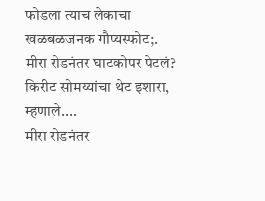फोडला त्याच लेकाचा खळबळजनक गौप्यस्फोट;.
मीरा रोडनंतर घाटकोपर पेटलं? किरीट सोमय्यांचा थेट इशारा, म्हणाले....
मीरा रोडनंतर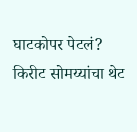घाटकोपर पेटलं? किरीट सोमय्यांचा थेट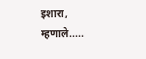इशारा, म्हणाले.....